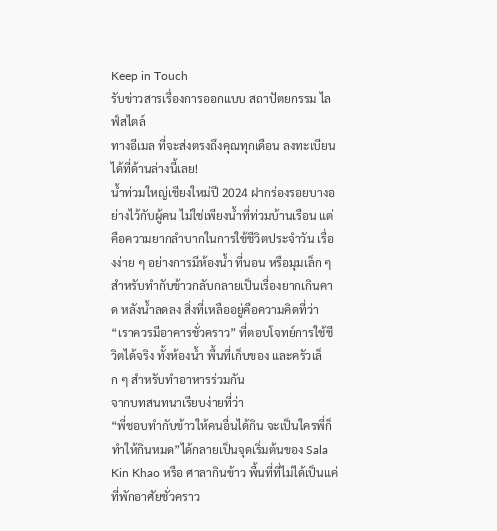Keep in Touch
รับข่าวสารเรื่องการออกแบบ สถาปัตยกรรม ไลฟ์สไตล์
ทางอีเมล ที่จะส่งตรงถึงคุณทุกเดือน ลงทะเบียนได้ที่ด้านล่างนี้เลย!
น้ำท่วมใหญ่เชียงใหม่ปี 2024 ฝากร่องรอยบางอย่างไว้กับผู้คน ไม่ใช่เพียงน้ำที่ท่วมบ้านเรือน แต่คือความยากลำบากในการใช้ชีวิตประจำวัน เรื่องง่าย ๆ อย่างการมีห้องน้ำ ที่นอน หรือมุมเล็ก ๆ สำหรับทำกับข้าวกลับกลายเป็นเรื่องยากเกินคาด หลังน้ำลดลง สิ่งที่เหลืออยู่คือความคิดที่ว่า “เราควรมีอาคารชั่วคราว” ที่ตอบโจทย์การใช้ชีวิตได้จริง ทั้งห้องน้ำ พื้นที่เก็บของ และครัวเล็ก ๆ สำหรับทำอาหารร่วมกัน
จากบทสนทนาเรียบง่ายที่ว่า
“พี่ชอบทำกับข้าวให้คนอื่นได้กิน จะเป็นใครพี่ก็ทำให้กินหมด”ได้กลายเป็นจุดเริ่มต้นของ Sala Kin Khao หรือ ศาลากินข้าว พื้นที่ที่ไม่ได้เป็นแค่ที่พักอาศัยชั่วคราว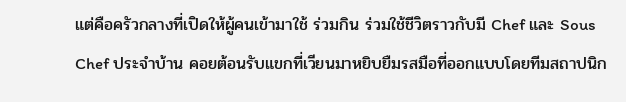แต่คือครัวกลางที่เปิดให้ผู้คนเข้ามาใช้ ร่วมกิน ร่วมใช้ชีวิตราวกับมี Chef และ Sous Chef ประจำบ้าน คอยต้อนรับแขกที่เวียนมาหยิบยืมรสมือที่ออกแบบโดยทีมสถาปนิก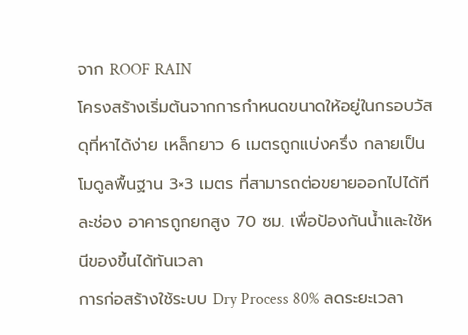จาก ROOF RAIN
โครงสร้างเริ่มต้นจากการกำหนดขนาดให้อยู่ในกรอบวัสดุที่หาได้ง่าย เหล็กยาว 6 เมตรถูกแบ่งครึ่ง กลายเป็นโมดูลพื้นฐาน 3×3 เมตร ที่สามารถต่อขยายออกไปได้ทีละช่อง อาคารถูกยกสูง 70 ซม. เพื่อป้องกันน้ำและใช้หนีของขึ้นได้ทันเวลา
การก่อสร้างใช้ระบบ Dry Process 80% ลดระยะเวลา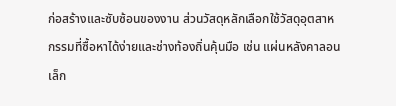ก่อสร้างและซับซ้อนของงาน ส่วนวัสดุหลักเลือกใช้วัสดุอุตสาหกรรมที่ซื้อหาได้ง่ายและช่างท้องถิ่นคุ้นมือ เช่น แผ่นหลังคาลอนเล็ก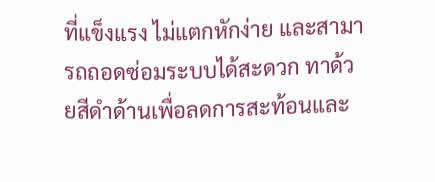ที่แข็งแรง ไม่แตกหักง่าย และสามารถถอดซ่อมระบบได้สะดวก ทาด้วยสีดำด้านเพื่อลดการสะท้อนและ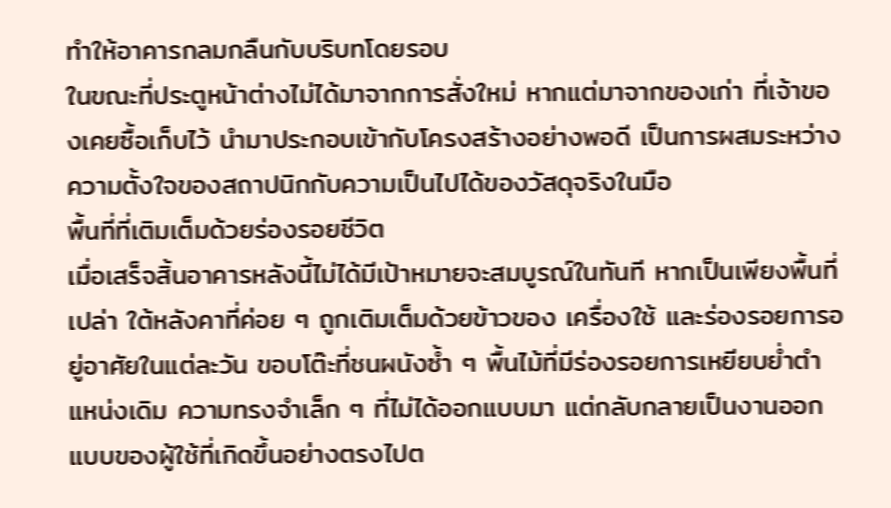ทำให้อาคารกลมกลืนกับบริบทโดยรอบ
ในขณะที่ประตูหน้าต่างไม่ได้มาจากการสั่งใหม่ หากแต่มาจากของเก่า ที่เจ้าของเคยซื้อเก็บไว้ นำมาประกอบเข้ากับโครงสร้างอย่างพอดี เป็นการผสมระหว่างความตั้งใจของสถาปนิกกับความเป็นไปได้ของวัสดุจริงในมือ
พื้นที่ที่เติมเต็มด้วยร่องรอยชีวิต
เมื่อเสร็จสิ้นอาคารหลังนี้ไม่ได้มีเป้าหมายจะสมบูรณ์ในทันที หากเป็นเพียงพื้นที่เปล่า ใต้หลังคาที่ค่อย ๆ ถูกเติมเต็มด้วยข้าวของ เครื่องใช้ และร่องรอยการอยู่อาศัยในแต่ละวัน ขอบโต๊ะที่ชนผนังซ้ำ ๆ พื้นไม้ที่มีร่องรอยการเหยียบย่ำตำแหน่งเดิม ความทรงจำเล็ก ๆ ที่ไม่ได้ออกแบบมา แต่กลับกลายเป็นงานออกแบบของผู้ใช้ที่เกิดขึ้นอย่างตรงไปต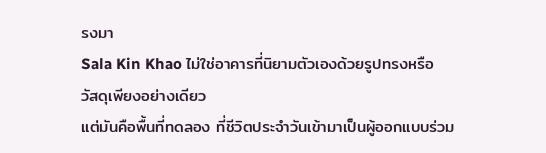รงมา
Sala Kin Khao ไม่ใช่อาคารที่นิยามตัวเองด้วยรูปทรงหรือวัสดุเพียงอย่างเดียว
แต่มันคือพื้นที่ทดลอง ที่ชีวิตประจำวันเข้ามาเป็นผู้ออกแบบร่วม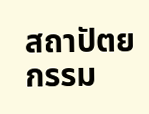สถาปัตยกรรม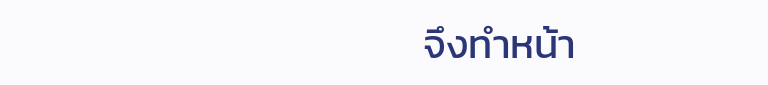จึงทำหน้า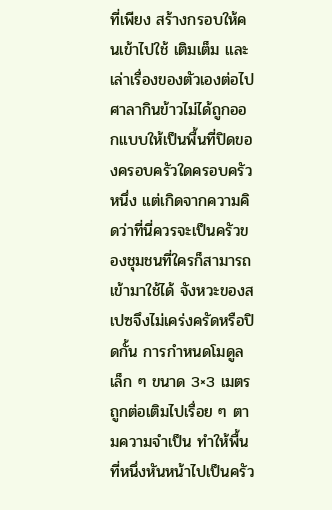ที่เพียง สร้างกรอบให้คนเข้าไปใช้ เติมเต็ม และเล่าเรื่องของตัวเองต่อไป
ศาลากินข้าวไม่ได้ถูกออกแบบให้เป็นพื้นที่ปิดของครอบครัวใดครอบครัวหนึ่ง แต่เกิดจากความคิดว่าที่นี่ควรจะเป็นครัวของชุมชนที่ใครก็สามารถเข้ามาใช้ได้ จังหวะของสเปซจึงไม่เคร่งครัดหรือปิดกั้น การกำหนดโมดูลเล็ก ๆ ขนาด 3×3 เมตร ถูกต่อเติมไปเรื่อย ๆ ตามความจำเป็น ทำให้พื้นที่หนึ่งหันหน้าไปเป็นครัว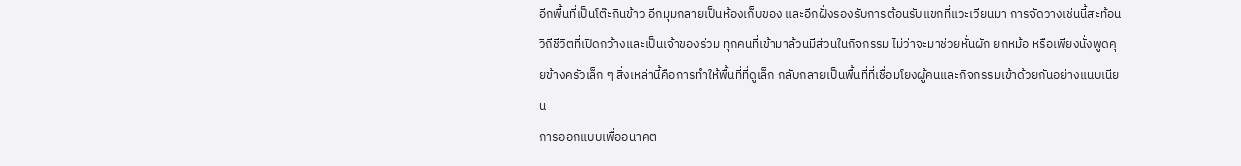อีกพื้นที่เป็นโต๊ะกินข้าว อีกมุมกลายเป็นห้องเก็บของ และอีกฝั่งรองรับการต้อนรับแขกที่แวะเวียนมา การจัดวางเช่นนี้สะท้อนวิถีชีวิตที่เปิดกว้างและเป็นเจ้าของร่วม ทุกคนที่เข้ามาล้วนมีส่วนในกิจกรรม ไม่ว่าจะมาช่วยหั่นผัก ยกหม้อ หรือเพียงนั่งพูดคุยข้างครัวเล็ก ๆ สิ่งเหล่านี้คือการทำให้พื้นที่ที่ดูเล็ก กลับกลายเป็นพื้นที่ที่เชื่อมโยงผู้คนและกิจกรรมเข้าด้วยกันอย่างแนบเนียน
การออกแบบเพื่ออนาคต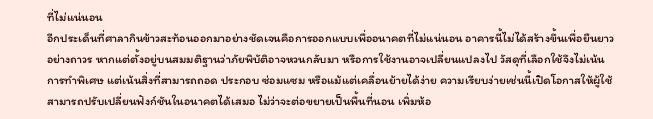ที่ไม่แน่นอน
อีกประเด็นที่ศาลากินข้าวสะท้อนออกมาอย่างชัดเจนคือการออกแบบเพื่ออนาคตที่ไม่แน่นอน อาคารนี้ไม่ได้สร้างขึ้นเพื่อยืนยาวอย่างถาวร หากแต่ตั้งอยู่บนสมมติฐานว่าภัยพิบัติอาจหวนกลับมา หรือการใช้งานอาจเปลี่ยนแปลงไป วัสดุที่เลือกใช้จึงไม่เน้นการทำพิเศษ แต่เน้นสิ่งที่สามารถถอด ประกอบ ซ่อมแซม หรือแม้แต่เคลื่อนย้ายได้ง่าย ความเรียบง่ายเช่นนี้เปิดโอกาสให้ผู้ใช้สามารถปรับเปลี่ยนฟังก์ชันในอนาคตได้เสมอ ไม่ว่าจะต่อขยายเป็นพื้นที่นอน เพิ่มห้อ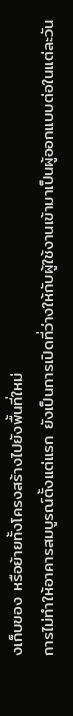งเก็บของ หรือย้ายทั้งโครงสร้างไปยังพื้นที่ใหม่
การไม่ทำให้อาคารสมบูรณ์ตั้งแต่แรก ยังเป็นการเปิดที่ว่างให้กับผู้ใช้งานเข้ามาเป็นผู้ออกแบบต่อในแต่ละวัน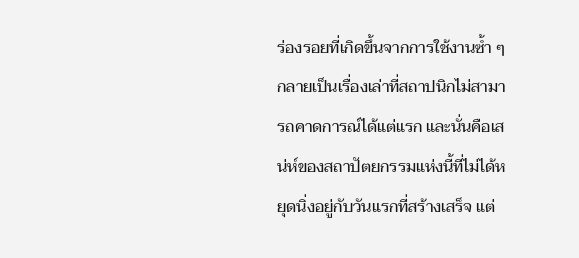ร่องรอยที่เกิดขึ้นจากการใช้งานซ้ำ ๆ กลายเป็นเรื่องเล่าที่สถาปนิกไม่สามารถคาดการณ์ได้แต่แรก และนั่นคือเสน่ห์ของสถาปัตยกรรมแห่งนี้ที่ไม่ได้หยุดนิ่งอยู่กับวันแรกที่สร้างเสร็จ แต่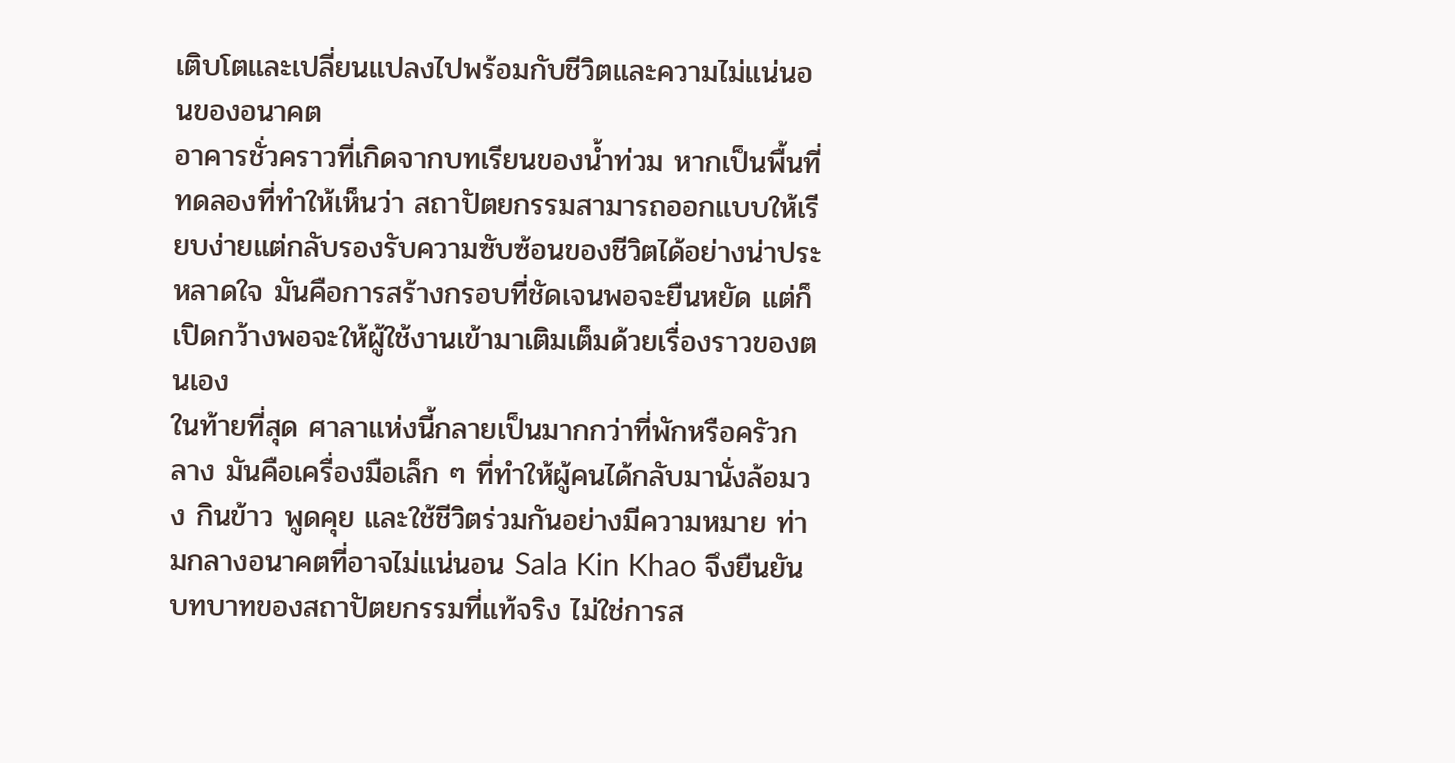เติบโตและเปลี่ยนแปลงไปพร้อมกับชีวิตและความไม่แน่นอนของอนาคต
อาคารชั่วคราวที่เกิดจากบทเรียนของน้ำท่วม หากเป็นพื้นที่ทดลองที่ทำให้เห็นว่า สถาปัตยกรรมสามารถออกแบบให้เรียบง่ายแต่กลับรองรับความซับซ้อนของชีวิตได้อย่างน่าประหลาดใจ มันคือการสร้างกรอบที่ชัดเจนพอจะยืนหยัด แต่ก็เปิดกว้างพอจะให้ผู้ใช้งานเข้ามาเติมเต็มด้วยเรื่องราวของตนเอง
ในท้ายที่สุด ศาลาแห่งนี้กลายเป็นมากกว่าที่พักหรือครัวกลาง มันคือเครื่องมือเล็ก ๆ ที่ทำให้ผู้คนได้กลับมานั่งล้อมวง กินข้าว พูดคุย และใช้ชีวิตร่วมกันอย่างมีความหมาย ท่ามกลางอนาคตที่อาจไม่แน่นอน Sala Kin Khao จึงยืนยันบทบาทของสถาปัตยกรรมที่แท้จริง ไม่ใช่การส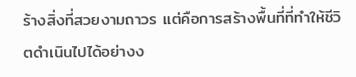ร้างสิ่งที่สวยงามถาวร แต่คือการสร้างพื้นที่ที่ทำให้ชีวิตดำเนินไปได้อย่างง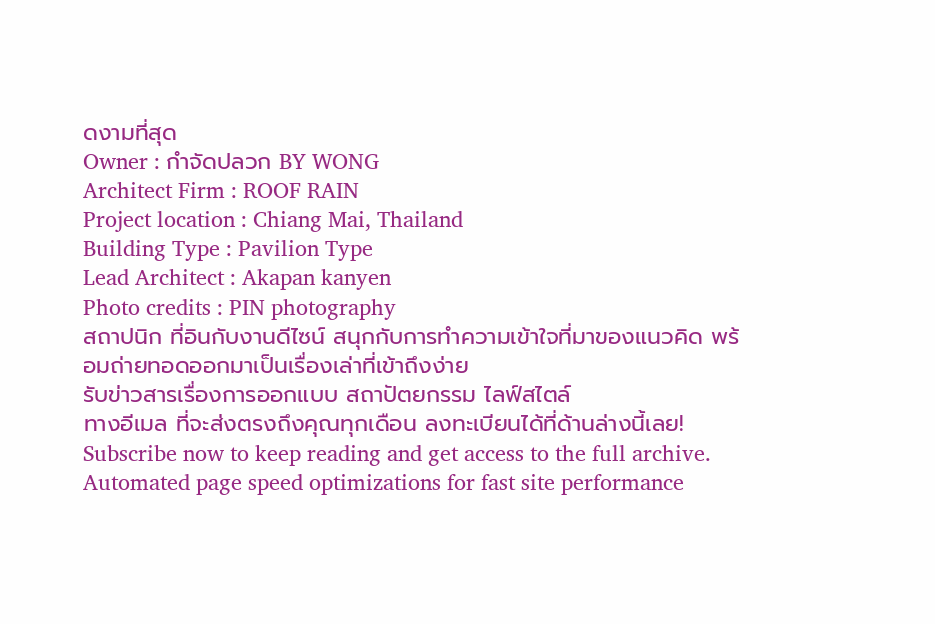ดงามที่สุด
Owner : กำจัดปลวก BY WONG
Architect Firm : ROOF RAIN
Project location : Chiang Mai, Thailand
Building Type : Pavilion Type
Lead Architect : Akapan kanyen
Photo credits : PIN photography
สถาปนิก ที่อินกับงานดีไซน์ สนุกกับการทำความเข้าใจที่มาของแนวคิด พร้อมถ่ายทอดออกมาเป็นเรื่องเล่าที่เข้าถึงง่าย
รับข่าวสารเรื่องการออกแบบ สถาปัตยกรรม ไลฟ์สไตล์
ทางอีเมล ที่จะส่งตรงถึงคุณทุกเดือน ลงทะเบียนได้ที่ด้านล่างนี้เลย!
Subscribe now to keep reading and get access to the full archive.
Automated page speed optimizations for fast site performance